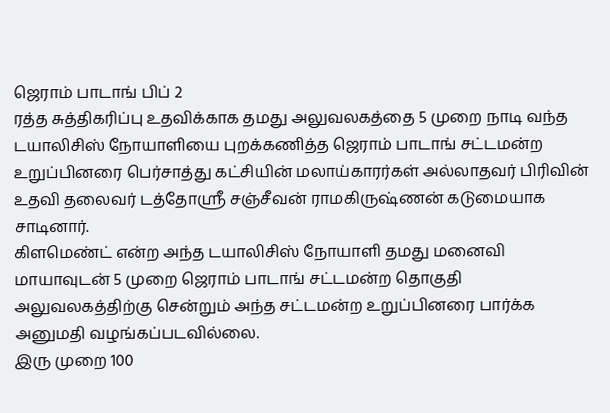ஜெராம் பாடாங் பிப் 2
ரத்த சுத்திகரிப்பு உதவிக்காக தமது அலுவலகத்தை 5 முறை நாடி வந்த டயாலிசிஸ் நோயாளியை புறக்கணித்த ஜெராம் பாடாங் சட்டமன்ற உறுப்பினரை பெர்சாத்து கட்சியின் மலாய்காரர்கள் அல்லாதவர் பிரிவின் உதவி தலைவர் டத்தோஸ்ரீ சஞ்சீவன் ராமகிருஷ்ணன் கடுமையாக சாடினார்.
கிளமெண்ட் என்ற அந்த டயாலிசிஸ் நோயாளி தமது மனைவி மாயாவுடன் 5 முறை ஜெராம் பாடாங் சட்டமன்ற தொகுதி அலுவலகத்திற்கு சென்றும் அந்த சட்டமன்ற உறுப்பினரை பார்க்க அனுமதி வழங்கப்படவில்லை.
இரு முறை 100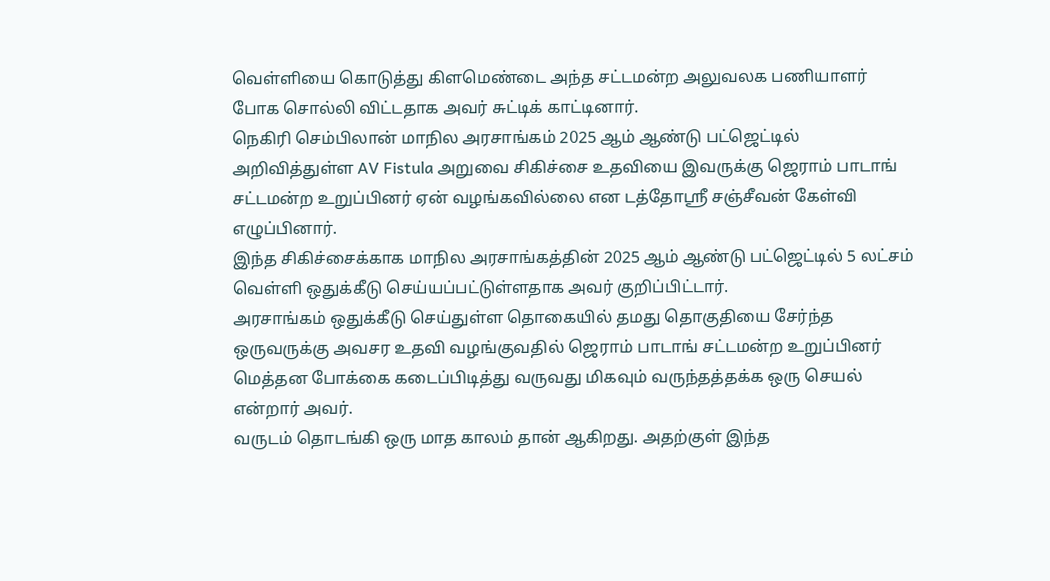வெள்ளியை கொடுத்து கிளமெண்டை அந்த சட்டமன்ற அலுவலக பணியாளர் போக சொல்லி விட்டதாக அவர் சுட்டிக் காட்டினார்.
நெகிரி செம்பிலான் மாநில அரசாங்கம் 2025 ஆம் ஆண்டு பட்ஜெட்டில் அறிவித்துள்ள AV Fistula அறுவை சிகிச்சை உதவியை இவருக்கு ஜெராம் பாடாங் சட்டமன்ற உறுப்பினர் ஏன் வழங்கவில்லை என டத்தோஸ்ரீ சஞ்சீவன் கேள்வி எழுப்பினார்.
இந்த சிகிச்சைக்காக மாநில அரசாங்கத்தின் 2025 ஆம் ஆண்டு பட்ஜெட்டில் 5 லட்சம் வெள்ளி ஒதுக்கீடு செய்யப்பட்டுள்ளதாக அவர் குறிப்பிட்டார்.
அரசாங்கம் ஒதுக்கீடு செய்துள்ள தொகையில் தமது தொகுதியை சேர்ந்த ஒருவருக்கு அவசர உதவி வழங்குவதில் ஜெராம் பாடாங் சட்டமன்ற உறுப்பினர் மெத்தன போக்கை கடைப்பிடித்து வருவது மிகவும் வருந்தத்தக்க ஒரு செயல் என்றார் அவர்.
வருடம் தொடங்கி ஒரு மாத காலம் தான் ஆகிறது. அதற்குள் இந்த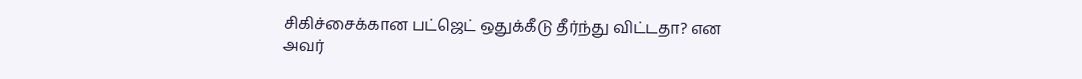சிகிச்சைக்கான பட்ஜெட் ஒதுக்கீடு தீர்ந்து விட்டதா? என அவர்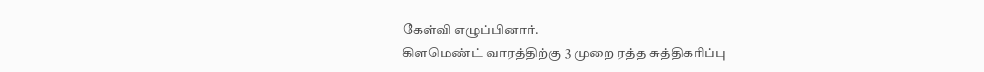கேள்வி எழுப்பினார்.
கிளமெண்ட் வாரத்திற்கு 3 முறை ரத்த சுத்திகரிப்பு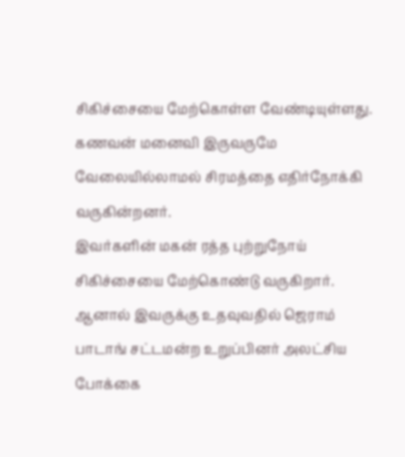சிகிச்சையை மேற்கொள்ள வேண்டியுள்ளது.
கணவன் மனைவி இருவருமே வேலையில்லாமல் சிரமத்தை எதிர்நோக்கி வருகின்றனர்.
இவர்களின் மகன் ரத்த புற்றுநோய் சிகிச்சையை மேற்கொண்டு வருகிறார்.
ஆனால் இவருக்கு உதவுவதில் ஜெராம் பாடாங் சட்டமன்ற உறுப்பினர் அலட்சிய போக்கை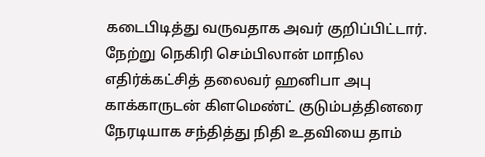கடைபிடித்து வருவதாக அவர் குறிப்பிட்டார்.
நேற்று நெகிரி செம்பிலான் மாநில எதிர்க்கட்சித் தலைவர் ஹனிபா அபு காக்காருடன் கிளமெண்ட் குடும்பத்தினரை நேரடியாக சந்தித்து நிதி உதவியை தாம்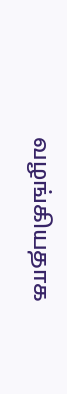வழங்கியதாக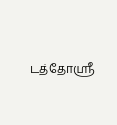டத்தோஸ்ரீ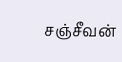சஞ்சீவன்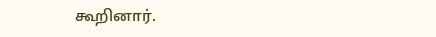கூறினார்.